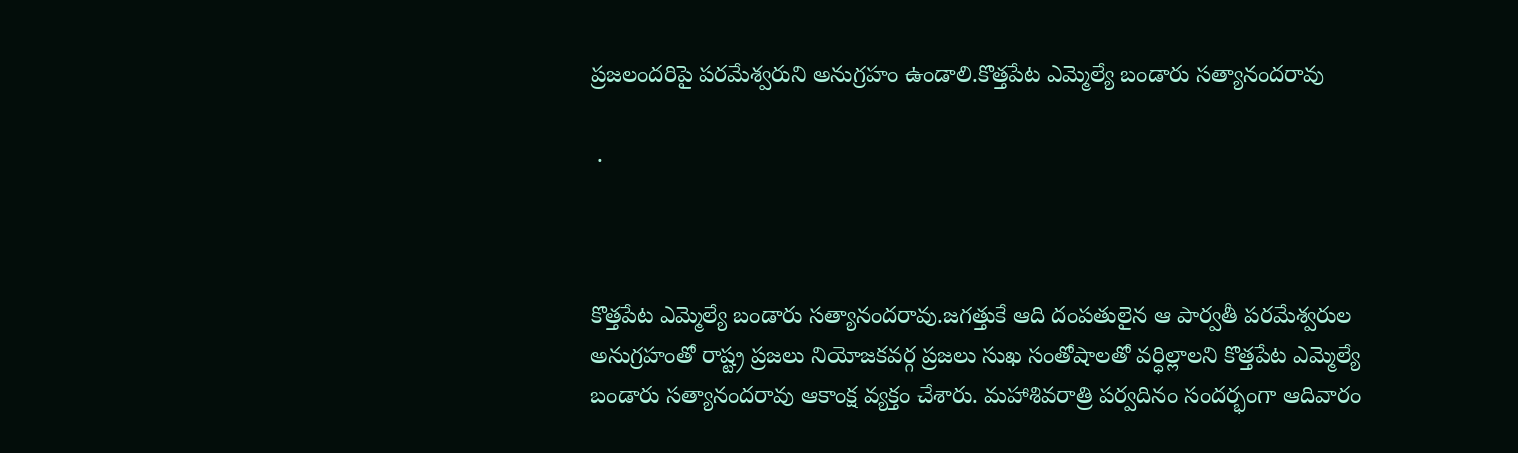ప్రజలందరిపై పరమేశ్వరుని అనుగ్రహం ఉండాలి.కొత్తపేట ఎమ్మెల్యే బండారు సత్యానందరావు

 .



కొత్తపేట ఎమ్మెల్యే బండారు సత్యానందరావు.జగత్తుకే ఆది దంపతులైన ఆ పార్వతీ పరమేశ్వరుల అనుగ్రహంతో రాష్ట్ర ప్రజలు నియోజకవర్గ ప్రజలు సుఖ సంతోషాలతో వర్ధిల్లాలని కొత్తపేట ఎమ్మెల్యే బండారు సత్యానందరావు ఆకాంక్ష వ్యక్తం చేశారు. మహాశివరాత్రి పర్వదినం సందర్భంగా ఆదివారం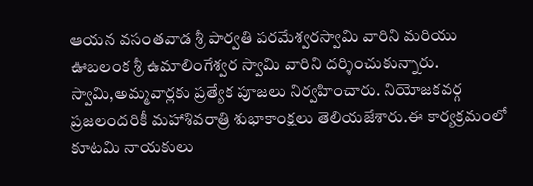ఆయన వసంతవాడ శ్రీ పార్వతి పరమేశ్వరస్వామి వారిని మరియు ఊబలంక శ్రీ ఉమాలింగేశ్వర స్వామి వారిని దర్శించుకున్నారు. స్వామి,అమ్మవార్లకు ప్రత్యేక పూజలు నిర్వహించారు. నియోజకవర్గ ప్రజలందరికీ మహాశివరాత్రి శుభాకాంక్షలు తెలియజేశారు.ఈ కార్యక్రమంలో కూటమి నాయకులు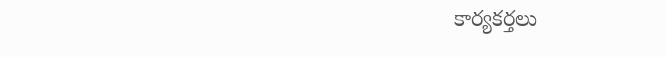కార్యకర్తలు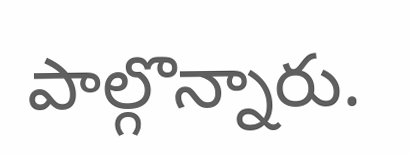పాల్గొన్నారు.